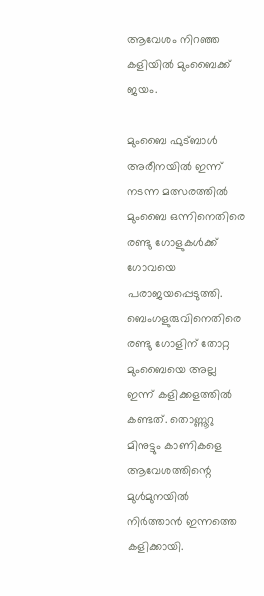ആവേശം നിറഞ്ഞ കളിയിൽ മുംബൈക്ക് ജയം.

മുംബൈ ഫുട്ബാൾ അരീനയിൽ ഇന്ന് നടന്ന മത്സരത്തിൽ മുംബൈ ഒന്നിനെതിരെ രണ്ടു ഗോളുകൾക്ക് ഗോവയെ പരാജയപ്പെടുത്തി. ബെംഗളുരുവിനെതിരെ രണ്ടു ഗോളിന് തോറ്റ മുംബൈയെ അല്ല ഇന്ന് കളിക്കളത്തിൽ കണ്ടത്. തൊണ്ണൂറു മിനുട്ടും കാണികളെ ആവേശത്തിന്റെ മുൾമുനയിൽ നിർത്താൻ ഇന്നത്തെ കളിക്കായി.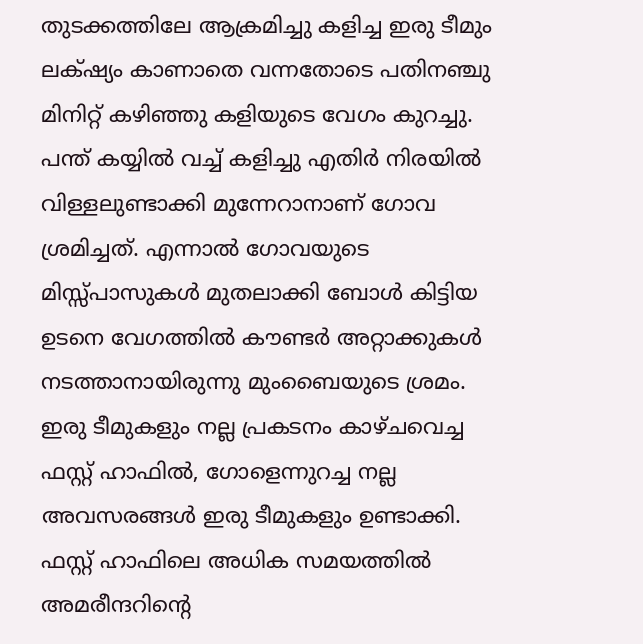തുടക്കത്തിലേ ആക്രമിച്ചു കളിച്ച ഇരു ടീമും ലക്‌ഷ്യം കാണാതെ വന്നതോടെ പതിനഞ്ചു  മിനിറ്റ് കഴിഞ്ഞു കളിയുടെ വേഗം കുറച്ചു. പന്ത് കയ്യിൽ വച്ച് കളിച്ചു എതിർ നിരയിൽ വിള്ളലുണ്ടാക്കി മുന്നേറാനാണ് ഗോവ ശ്രമിച്ചത്. എന്നാൽ ഗോവയുടെ മിസ്സ്പാസുകൾ മുതലാക്കി ബോൾ കിട്ടിയ ഉടനെ വേഗത്തിൽ കൗണ്ടർ അറ്റാക്കുകൾ നടത്താനായിരുന്നു മുംബൈയുടെ ശ്രമം. ഇരു ടീമുകളും നല്ല പ്രകടനം കാഴ്ചവെച്ച ഫസ്റ്റ് ഹാഫിൽ, ഗോളെന്നുറച്ച നല്ല  അവസരങ്ങൾ ഇരു ടീമുകളും ഉണ്ടാക്കി. ഫസ്റ്റ് ഹാഫിലെ അധിക സമയത്തിൽ അമരീന്ദറിന്റെ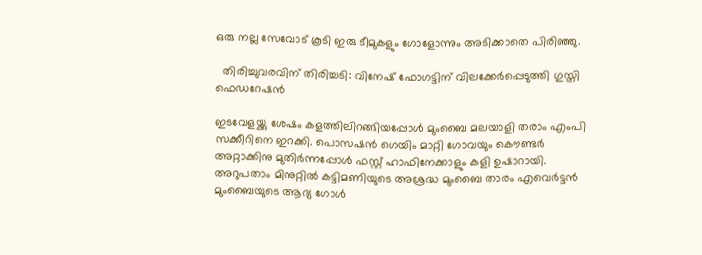ഒരു നല്ല സേവോട് കൂടി ഇരു ടീമുകളും ഗോളോന്നും അടിക്കാതെ പിരിഞ്ഞു.

  തിരിച്ചുവരവിന് തിരിച്ചടി: വിനേഷ് ഫോഗട്ടിന് വിലക്കേർപ്പെടുത്തി ഗുസ്തി ഫെഡറേഷൻ

ഇടവേളയ്ക്കു ശേഷം കളത്തിലിറങ്ങിയപ്പോൾ മുംബൈ മലയാളി തരാം എംപി സക്കീറിനെ ഇറക്കി. പൊസഷൻ ഗെയിം മാറ്റി ഗോവയും കൌണ്ടർ അറ്റാക്കിനു മുതിർന്നപ്പോൾ ഫസ്റ്റ് ഹാഫിനേക്കാളും കളി ഉഷാറായി. അറുപതാം മിനുറ്റിൽ കട്ടിമണിയുടെ അശ്രദ്ധ മുംബൈ താരം എവെർട്ടൻ മുംബൈയുടെ ആദ്യ ഗോൾ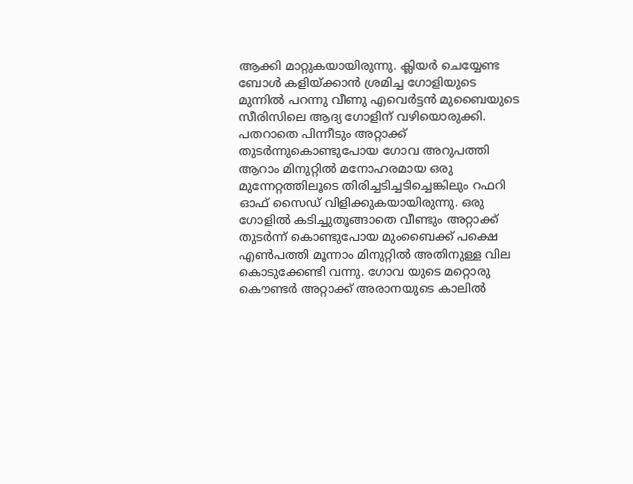ആക്കി മാറ്റുകയായിരുന്നു. ക്ലിയർ ചെയ്യേണ്ട ബോൾ കളിയ്ക്കാൻ ശ്രമിച്ച ഗോളിയുടെ മുന്നിൽ പറന്നു വീണു എവെർട്ടൻ മുബൈയുടെ സീരിസിലെ ആദ്യ ഗോളിന് വഴിയൊരുക്കി. പതറാതെ പിന്നീടും അറ്റാക്ക് തുടർന്നുകൊണ്ടുപോയ ഗോവ അറുപത്തി ആറാം മിനുറ്റിൽ മനോഹരമായ ഒരു മുന്നേറ്റത്തിലൂടെ തിരിച്ചടിച്ചടിച്ചെങ്കിലും റഫറി ഓഫ് സൈഡ് വിളിക്കുകയായിരുന്നു. ഒരു ഗോളിൽ കടിച്ചുതൂങ്ങാതെ വീണ്ടും അറ്റാക്ക് തുടർന്ന് കൊണ്ടുപോയ മുംബൈക്ക് പക്ഷെ എൺപത്തി മൂന്നാം മിനുറ്റിൽ അതിനുള്ള വില കൊടുക്കേണ്ടി വന്നു. ഗോവ യുടെ മറ്റൊരു കൌണ്ടർ അറ്റാക്ക് അരാനയുടെ കാലിൽ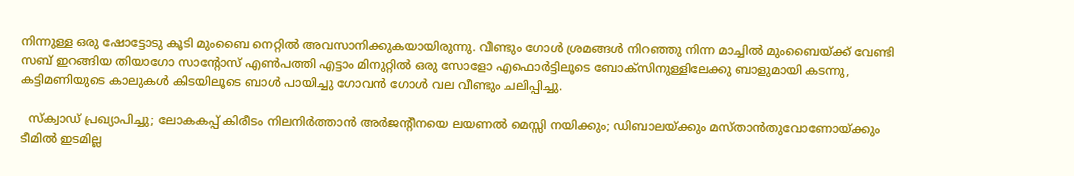നിന്നുള്ള ഒരു ഷോട്ടോടു കൂടി മുംബൈ നെറ്റിൽ അവസാനിക്കുകയായിരുന്നു. വീണ്ടും ഗോൾ ശ്രമങ്ങൾ നിറഞ്ഞു നിന്ന മാച്ചിൽ മുംബൈയ്ക്ക് വേണ്ടി സബ് ഇറങ്ങിയ തിയാഗോ സാന്റോസ് എൺപത്തി എട്ടാം മിനുറ്റിൽ ഒരു സോളോ എഫൊർട്ടിലൂടെ ബോക്സിനുള്ളിലേക്കു ബാളുമായി കടന്നു, കട്ടിമണിയുടെ കാലുകൾ കിടയിലൂടെ ബാൾ പായിച്ചു ഗോവൻ ഗോൾ വല വീണ്ടും ചലിപ്പിച്ചു.

  സ്‌ക്വാഡ് പ്രഖ്യാപിച്ചു; ലോകകപ്പ് കിരീടം നിലനിർത്താൻ അർജന്റീനയെ ലയണൽ മെസ്സി നയിക്കും; ഡിബാലയ്ക്കും മസ്താൻതുവോണോയ്ക്കും ടീമിൽ ഇടമില്ല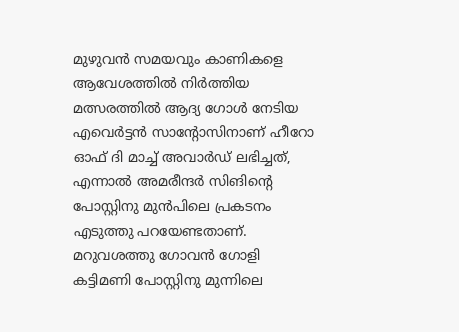മുഴുവൻ സമയവും കാണികളെ ആവേശത്തിൽ നിർത്തിയ മത്സരത്തിൽ ആദ്യ ഗോൾ നേടിയ എവെർട്ടൻ സാന്റോസിനാണ് ഹീറോ ഓഫ് ദി മാച്ച് അവാർഡ് ലഭിച്ചത്,   എന്നാൽ അമരീന്ദർ സിങിന്റെ പോസ്റ്റിനു മുൻപിലെ പ്രകടനം എടുത്തു പറയേണ്ടതാണ്. മറുവശത്തു ഗോവൻ ഗോളി കട്ടിമണി പോസ്റ്റിനു മുന്നിലെ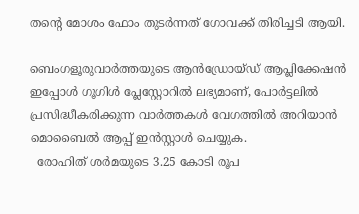തന്റെ മോശം ഫോം തുടർന്നത് ഗോവക്ക് തിരിച്ചടി ആയി.

ബെംഗളൂരുവാർത്തയുടെ ആൻഡ്രോയ്ഡ് ആപ്ലിക്കേഷൻ ഇപ്പോൾ ഗൂഗിൾ പ്ലേസ്റ്റോറിൽ ലഭ്യമാണ്, പോർട്ടലിൽ പ്രസിദ്ധീകരിക്കുന്ന വാർത്തകൾ വേഗത്തിൽ അറിയാൻ മൊബൈൽ ആപ്പ് ഇൻസ്റ്റാൾ ചെയ്യുക.
  രോഹിത് ശർമയുടെ 3.25 കോടി രൂപ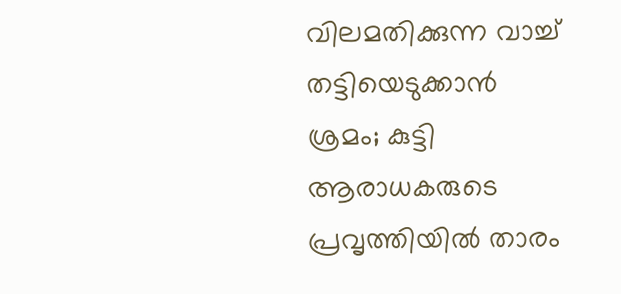വിലമതിക്കുന്ന വാച്ച് തട്ടിയെടുക്കാൻ ശ്രമം; കുട്ടി ആരാധകരുടെ പ്രവൃത്തിയിൽ താരം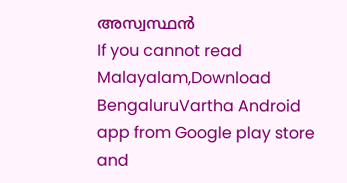അസ്വസ്ഥൻ
If you cannot read Malayalam,Download BengaluruVartha Android app from Google play store and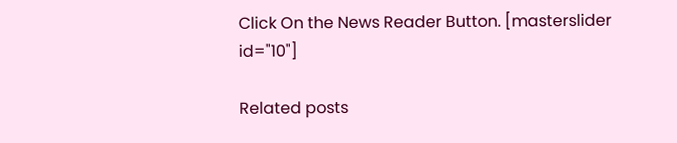Click On the News Reader Button. [masterslider id="10"]

Related posts